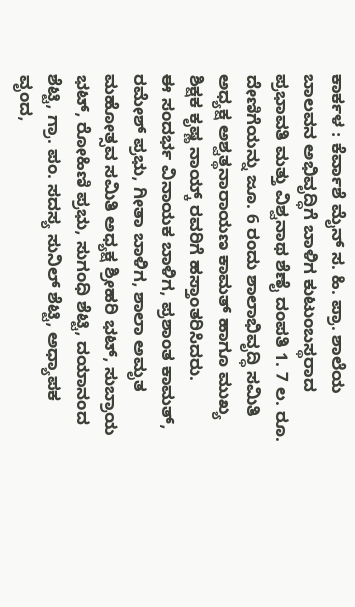ಕಾರ್ಕಳ : ಕೆರ್ವಾಶೆ ಮೈನ್ ಸ. ಹಿ. ಪ್ರಾ. ಶಾಲೆಯ ಬಾಲವನ ಅಭಿವೃದ್ಧಿಗೆ ಬಾಳಿಗ ಕುಟುಂಬಸ್ಥರಾದ ಪ್ರಭಾವತಿ ಮತ್ತು ವಿಶ್ವನಾಥ ಶೆಣೈ ದಂಪತಿ 1. 7 ಲ. ರೂ. ದೇಣಿಗೆಯನ್ನು ಜೂ. 6 ರಂದು ಶಾಲಾಭಿವೃದ್ಧಿ ಸಮಿತಿ ಅಧ್ಯಕ್ಷ ಅಶ್ವತ್ಥನಾರಾಯಣ ಕಾಮತ್ ಹಾಗೂ ಮುಖ್ಯ ಶಿಕ್ಷಕ ಕೃಷ್ಣ ನಾಯ್ಕ್ ರವರಿಗೆ ಹಸ್ತಾಂತರಿಸಿದರು.
ಈ ಸಂದರ್ಭ ವಿನಾಯಕ ಬಾಳಿಗ, ಪ್ರಶಾಂತ ಕಾಮತ್, ರಮೇಶ್ ಪ್ರಭು, ಗೀತಾ ಬಾಳಿಗ, ಶಾಲಾ ಅಮೃತ ಮಹೋತ್ಸವ ಸಮಿತಿ ಅಧ್ಯಕ್ಷ ಶ್ರೀಹರಿ ಭಟ್, ಸುಬ್ರಾಯ ಭಟ್, ರೋಹಿಣಿ ಪ್ರಭು, ಸುಗಂಧಿ ಶೆಟ್ಟಿ, ದಯಾನಂದ ಶೆಟ್ಟಿ, ಗ್ರಾ. ಪಂ. ಸದಸ್ಯ ಸುನಿಲ್ ಶೆಟ್ಟಿ, ಅಧ್ಯಾಪಕ ವೃಂದ,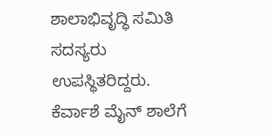ಶಾಲಾಭಿವೃದ್ಧಿ ಸಮಿತಿ ಸದಸ್ಯರು ಉಪಸ್ಥಿತರಿದ್ದರು.
ಕೆರ್ವಾಶೆ ಮೈನ್ ಶಾಲೆಗೆ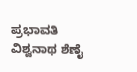ಪ್ರಭಾವತಿ ವಿಶ್ವನಾಥ ಶೆಣೈ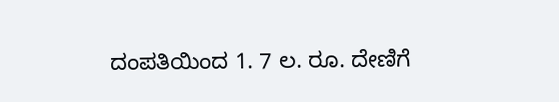ದಂಪತಿಯಿಂದ 1. 7 ಲ. ರೂ. ದೇಣಿಗೆ